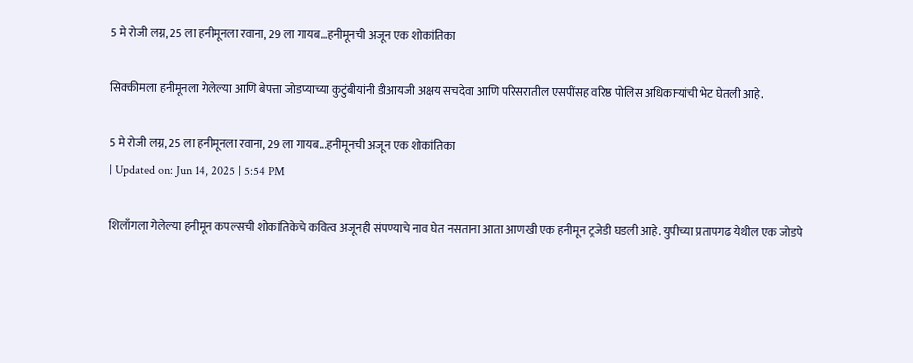5 मे रोजी लग्न, 25 ला हनीमूनला रवाना, 29 ला गायब…हनीमूनची अजून एक शोकांतिका

सिक्कीमला हनीमूनला गेलेल्या आणि बेपत्ता जोडप्याच्या कुटुंबीयांनी डीआयजी अक्षय सचदेवा आणि परिसरातील एसपींसह वरिष्ठ पोलिस अधिकाऱ्यांची भेट घेतली आहे.

5 मे रोजी लग्न, 25 ला हनीमूनला रवाना, 29 ला गायब...हनीमूनची अजून एक शोकांतिका
| Updated on: Jun 14, 2025 | 5:54 PM

शिलाँगला गेलेल्या हनीमून कपल्सची शोकांतिकेचे कवित्व अजूनही संपण्याचे नाव घेत नसताना आता आणखी एक हनीमून ट्रजेडी घडली आहे. युपीच्या प्रतापगढ येथील एक जोडपे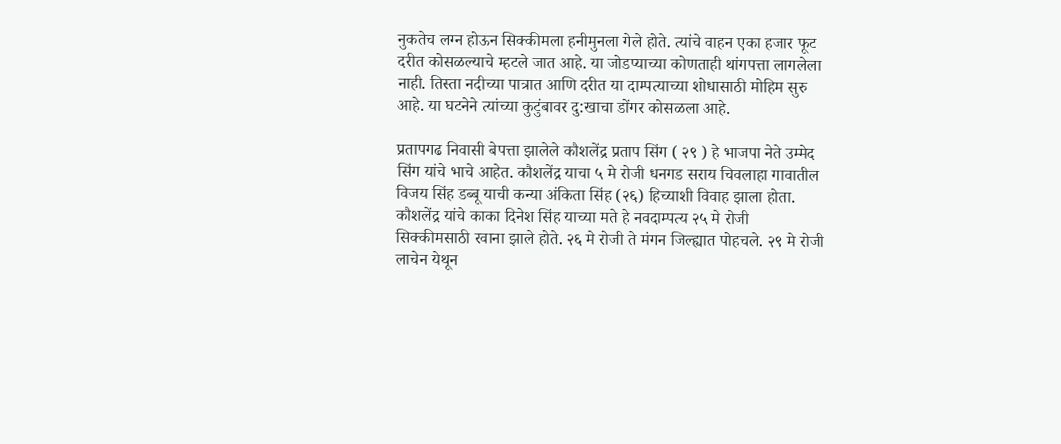नुकतेच लग्न होऊन सिक्कीमला हनीमुनला गेले होते. त्यांचे वाहन एका हजार फूट दरीत कोसळल्याचे म्हटले जात आहे. या जोडप्याच्या कोणताही थांगपत्ता लागलेला नाही. तिस्ता नदीच्या पात्रात आणि दरीत या दाम्पत्याच्या शोधासाठी मोहिम सुरु आहे. या घटनेने त्यांच्या कुटुंबावर दु:खाचा डोंगर कोसळला आहे.

प्रतापगढ निवासी बेपत्ता झालेले कौशलेंद्र प्रताप सिंग ( २९ ) हे भाजपा नेते उम्मेद सिंग यांचे भाचे आहेत. कौशलेंद्र याचा ५ मे रोजी धनगड सराय चिवलाहा गावातील विजय सिंह डब्बू याची कन्या अंकिता सिंह (२६) हिच्याशी विवाह झाला होता. कौशलेंद्र यांचे काका दिनेश सिंह याच्या मते हे नवदाम्पत्य २५ मे रोजी सिक्कीमसाठी रवाना झाले होते. २६ मे रोजी ते मंगन जिल्ह्यात पोहचले. २९ मे रोजी लाचेन येथून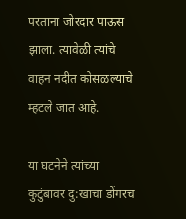परताना जोरदार पाऊस झाला. त्यावेळी त्यांचे वाहन नदीत कोसळल्याचे म्हटले जात आहे.

या घटनेने त्यांच्या कुटुंबावर दु:खाचा डोंगरच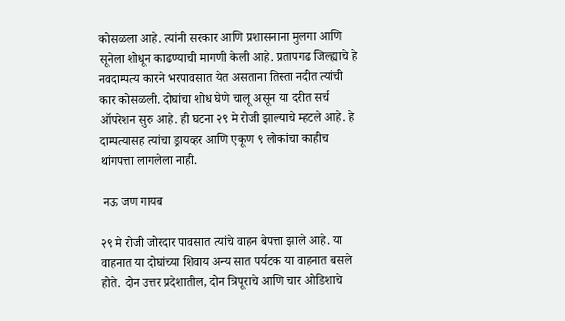कोसळला आहे. त्यांनी सरकार आणि प्रशासनाना मुलगा आणि सूनेला शोधून काढण्याची मागणी केली आहे. प्रतापगढ जिल्ह्याचे हे नवदाम्पत्य कारने भरपावसात येत असताना तिस्ता नदीत त्यांची कार कोसळली. दोघांचा शोध घेणे चालू असून या दरीत सर्च ऑपरेशन सुरु आहे. ही घटना २९ मे रोजी झाल्याचे म्हटले आहे. हे दाम्पत्यासह त्यांचा ड्रायव्हर आणि एकूण ९ लोकांचा काहीच थांगपत्ता लागलेला नाही.

 नऊ जण गायब

२९ मे रोजी जोरदार पावसात त्यांचे वाहन बेपत्ता झाले आहे. या वाहनात या दोघांच्या शिवाय अन्य सात पर्यटक या वाहनात बसले होते. दोन उत्तर प्रदेशातील, दोन त्रिपूराचे आणि चार ओडिशाचे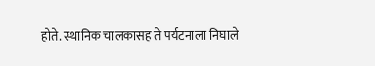होते. स्थानिक चालकासह ते पर्यटनाला निघाले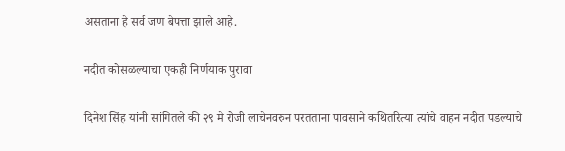असताना हे सर्व जण बेपत्ता झाले आहे.

नदीत कोसळल्याचा एकही निर्णयाक पुरावा

दिनेश सिंह यांनी सांगितले की २९ मे रोजी लाचेनवरुन परतताना पावसाने कथितरित्या त्यांचे वाहन नदीत पडल्याचे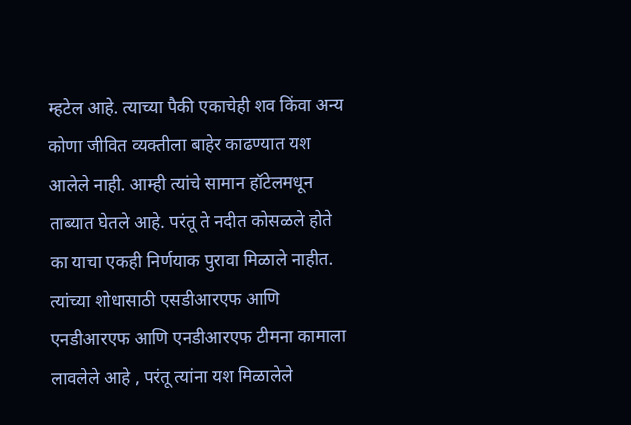म्हटेल आहे. त्याच्या पैकी एकाचेही शव किंवा अन्य कोणा जीवित व्यक्तीला बाहेर काढण्यात यश आलेले नाही. आम्ही त्यांचे सामान हॉटेलमधून ताब्यात घेतले आहे. परंतू ते नदीत कोसळले होते का याचा एकही निर्णयाक पुरावा मिळाले नाहीत. त्यांच्या शोधासाठी एसडीआरएफ आणि एनडीआरएफ आणि एनडीआरएफ टीमना कामाला लावलेले आहे , परंतू त्यांना यश मिळालेले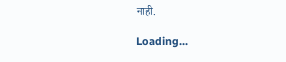नाही.

Loading...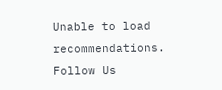Unable to load recommendations.
Follow Us